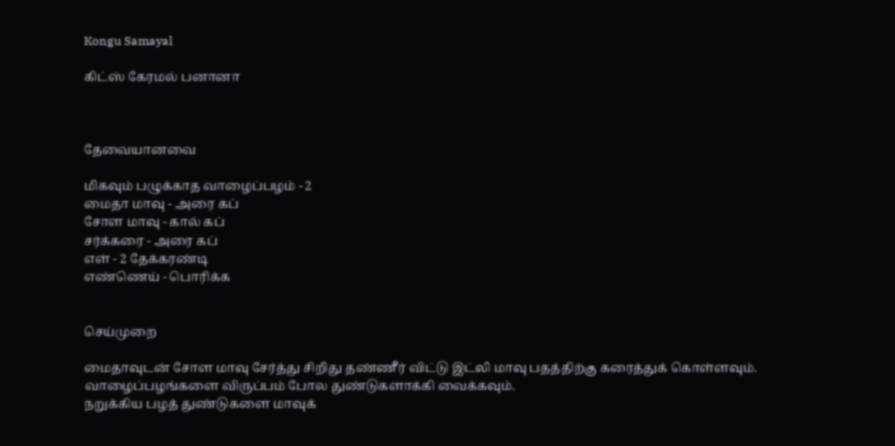Kongu Samayal

கிட்ஸ் கேரமல் பனானா



தேவையானவை

மிகவும் பழுக்காத வாழைப்பழம் - 2
மைதா மாவு - அரை கப்
சோள மாவு - கால் கப்
சர்க்கரை - அரை கப்
எள் - 2 தேக்கரண்டி
எண்ணெய் - பொரிக்க


செய்முறை

மைதாவுடன் சோள மாவு சேர்த்து சிறிது தண்ணீர் விட்டு இட்லி மாவு பதத்திற்கு கரைத்துக் கொள்ளவும்.
வாழைப்பழங்களை விருப்பம் போல துண்டுகளாக்கி வைக்கவும்.
நறுக்கிய பழத் துண்டுகளை மாவுக்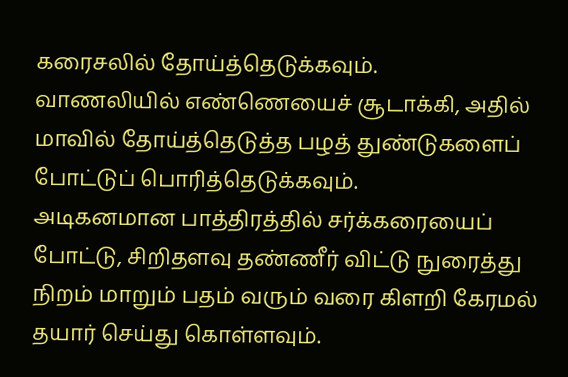கரைசலில் தோய்த்தெடுக்கவும்.
வாணலியில் எண்ணெயைச் சூடாக்கி, அதில் மாவில் தோய்த்தெடுத்த பழத் துண்டுகளைப் போட்டுப் பொரித்தெடுக்கவும்.
அடிகனமான பாத்திரத்தில் சர்க்கரையைப் போட்டு, சிறிதளவு தண்ணீர் விட்டு நுரைத்து நிறம் மாறும் பதம் வரும் வரை கிளறி கேரமல் தயார் செய்து கொள்ளவும்.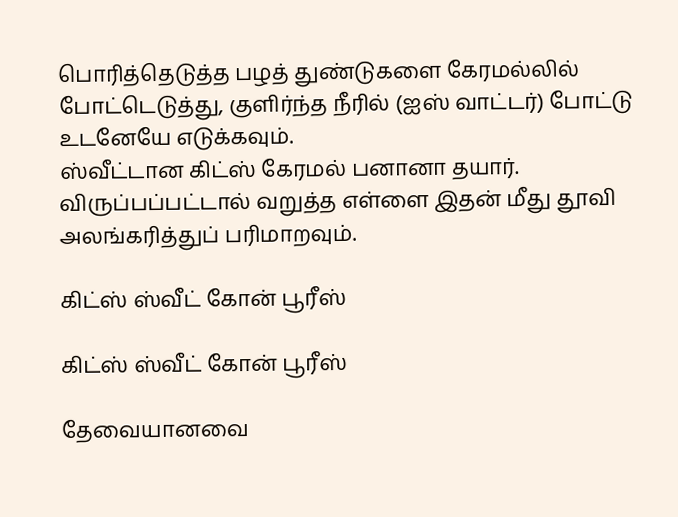பொரித்தெடுத்த பழத் துண்டுகளை கேரமல்லில் போட்டெடுத்து, குளிர்ந்த நீரில் (ஐஸ் வாட்டர்) போட்டு உடனேயே எடுக்கவும்.
ஸ்வீட்டான கிட்ஸ் கேரமல் பனானா தயார்.
விருப்பப்பட்டால் வறுத்த எள்ளை இதன் மீது தூவி அலங்கரித்துப் பரிமாறவும்.

கிட்ஸ் ஸ்வீட் கோன் பூரீஸ்

கிட்ஸ் ஸ்வீட் கோன் பூரீஸ்

தேவையானவை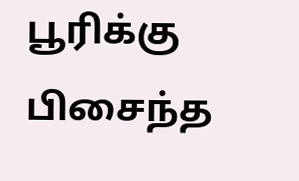பூரிக்கு பிசைந்த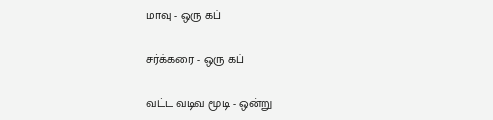மாவு - ஒரு கப்

சர்க்கரை - ஒரு கப்

வட்ட வடிவ மூடி - ஒன்று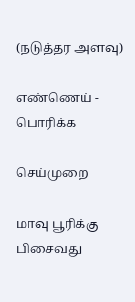(நடுத்தர அளவு)

எண்ணெய் - பொரிக்க

செய்முறை

மாவு பூரிக்கு பிசைவது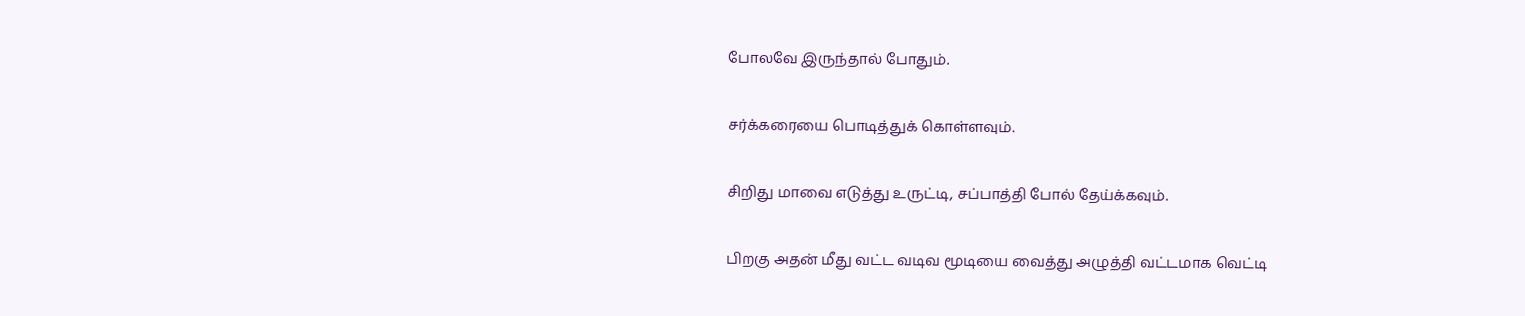போலவே இருந்தால் போதும்.

சர்க்கரையை பொடித்துக் கொள்ளவும்.

சிறிது மாவை எடுத்து உருட்டி, சப்பாத்தி போல் தேய்க்கவும்.

பிறகு அதன் மீது வட்ட வடிவ மூடியை வைத்து அழுத்தி வட்டமாக வெட்டி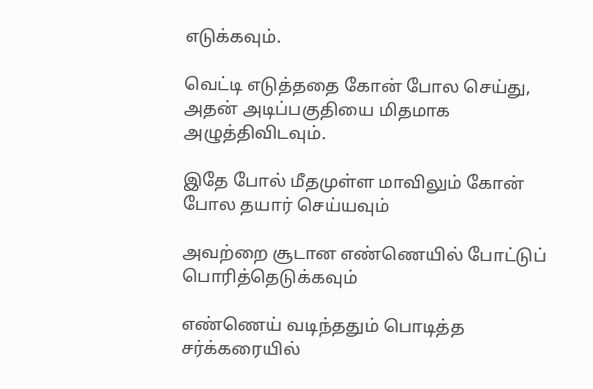எடுக்கவும்.

வெட்டி எடுத்ததை கோன் போல செய்து, அதன் அடிப்பகுதியை மிதமாக அழுத்திவிடவும்.

இதே போல் மீதமுள்ள மாவிலும் கோன் போல தயார் செய்யவும்

அவற்றை சூடான எண்ணெயில் போட்டுப் பொரித்தெடுக்கவும்

எண்ணெய் வடிந்ததும் பொடித்த சர்க்கரையில்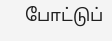போட்டுப்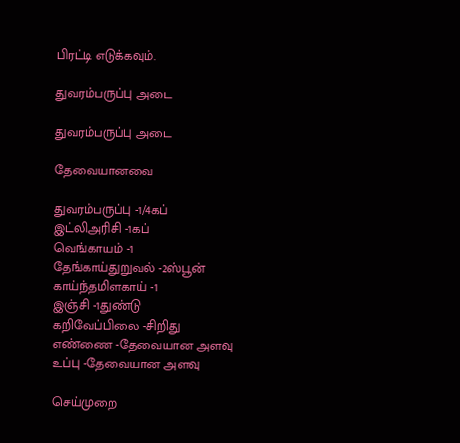பிரட்டி எடுக்கவும்.

துவரம்பருப்பு அடை

துவரம்பருப்பு அடை

தேவையானவை

துவரம்பருப்பு -1/4கப்
இட்லிஅரிசி -1கப்
வெங்காயம் -1
தேங்காய்துறுவல் -2ஸ்பூன்
காய்ந்தமிளகாய் -1
இஞ்சி -1துண்டு
கறிவேப்பிலை -சிறிது
எண்ணை -தேவையான அளவு
உப்பு -தேவையான அளவு

செய்முறை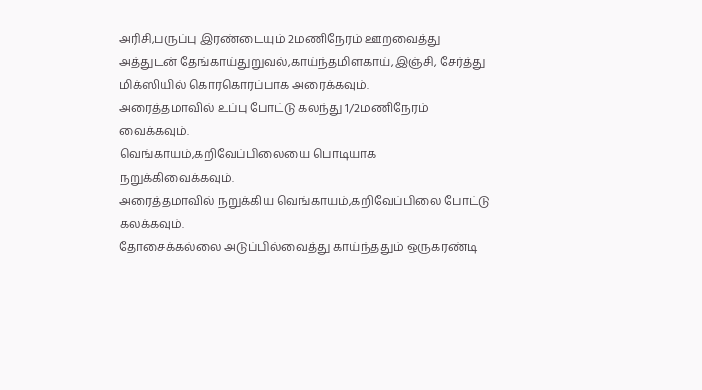அரிசி,பருப்பு இரண்டையும் 2மணிநேரம் ஊறவைத்து அத்துடன் தேங்காய்துறுவல்,காய்ந்தமிளகாய்,இஞ்சி, சேர்த்து மிக்ஸியில் கொரகொரப்பாக அரைக்கவும்.
அரைத்தமாவில் உப்பு போட்டு கலந்து 1/2மணிநேரம் வைக்கவும்.
வெங்காயம்,கறிவேப்பிலையை பொடியாக நறுக்கிவைக்கவும்.
அரைத்தமாவில் நறுக்கிய வெங்காயம்,கறிவேப்பிலை போட்டு கலக்கவும்.
தோசைக்கல்லை அடுப்பில்வைத்து காய்ந்ததும் ஒருகரண்டி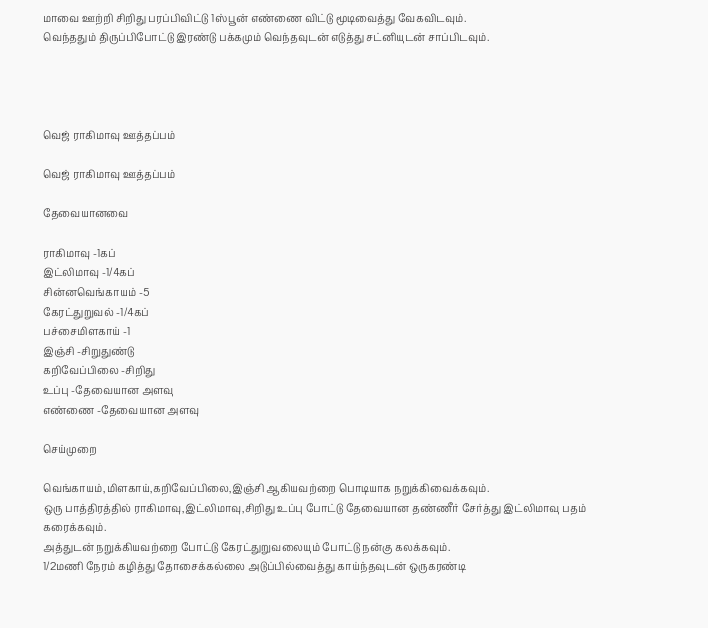மாவை ஊற்றி சிறிது பரப்பிவிட்டு 1ஸ்பூன் எண்ணை விட்டு மூடிவைத்து வேகவிடவும்.
வெந்ததும் திருப்பிபோட்டு இரண்டு பக்கமும் வெந்தவுடன் எடுத்து சட்னியுடன் சாப்பிடவும்.




வெஜ் ராகிமாவு ஊத்தப்பம்

வெஜ் ராகிமாவு ஊத்தப்பம்

தேவையானவை

ராகிமாவு -1கப்
இட்லிமாவு -1/4கப்
சின்னவெங்காயம் -5
கேரட்துறுவல் -1/4கப்
பச்சைமிளகாய் -1
இஞ்சி -சிறுதுண்டு
கறிவேப்பிலை -சிறிது
உப்பு -தேவையான அளவு
எண்ணை -தேவையான அளவு

செய்முறை

வெங்காயம்,மிளகாய்,கறிவேப்பிலை,இஞ்சி ஆகியவற்றை பொடியாக நறுக்கிவைக்கவும்.
ஒரு பாத்திரத்தில் ராகிமாவு,இட்லிமாவு,சிறிது உப்பு போட்டு தேவையான தண்ணீர் சேர்த்து இட்லிமாவு பதம் கரைக்கவும்.
அத்துடன் நறுக்கியவற்றை போட்டு கேரட்துறுவலையும் போட்டு நன்கு கலக்கவும்.
1/2மணி நேரம் கழித்து தோசைக்கல்லை அடுப்பில்வைத்து காய்ந்தவுடன் ஒருகரண்டி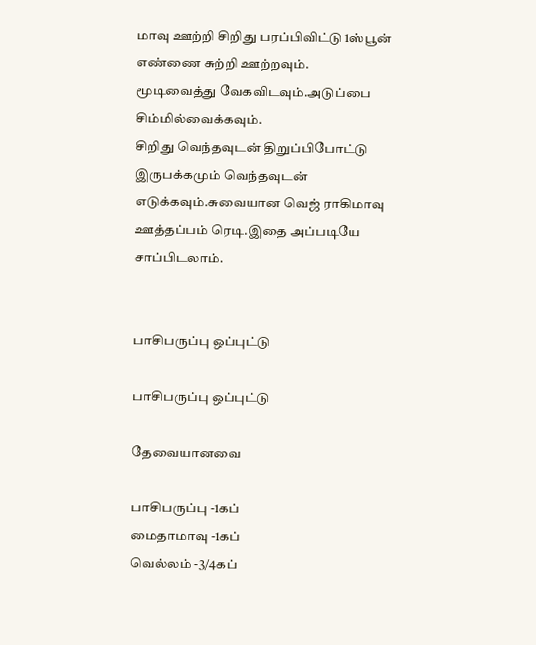மாவு ஊற்றி சிறிது பரப்பிவிட்டு 1ஸ்பூன் எண்ணை சுற்றி ஊற்றவும்.
மூடிவைத்து வேகவிடவும்.அடுப்பை சிம்மில்வைக்கவும்.
சிறிது வெந்தவுடன் திறுப்பிபோட்டு இருபக்கமும் வெந்தவுடன் எடுக்கவும்.சுவையான வெஜ் ராகிமாவு ஊத்தப்பம் ரெடி.இதை அப்படியே சாப்பிடலாம்.


பாசிபருப்பு ஒப்புட்டு

பாசிபருப்பு ஒப்புட்டு

தேவையானவை

பாசிபருப்பு -1கப்
மைதாமாவு -1கப்
வெல்லம் -3/4கப்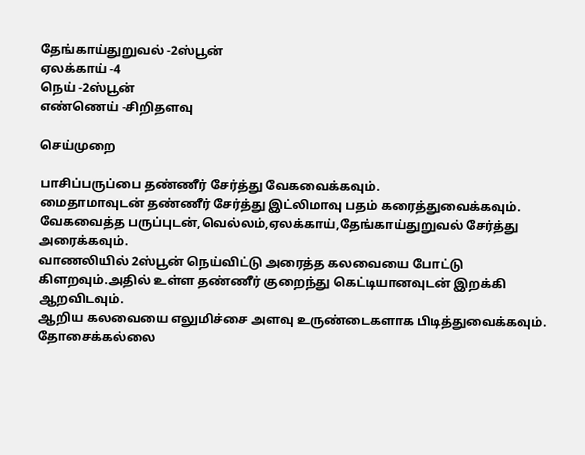தேங்காய்துறுவல் -2ஸ்பூன்
ஏலக்காய் -4
நெய் -2ஸ்பூன்
எண்ணெய் -சிறிதளவு

செய்முறை

பாசிப்பருப்பை தண்ணீர் சேர்த்து வேகவைக்கவும்.
மைதாமாவுடன் தண்ணீர் சேர்த்து இட்லிமாவு பதம் கரைத்துவைக்கவும்.
வேகவைத்த பருப்புடன்,வெல்லம்,ஏலக்காய்,தேங்காய்துறுவல் சேர்த்து அரைக்கவும்.
வாணலியில் 2ஸ்பூன் நெய்விட்டு அரைத்த கலவையை போட்டு கிளறவும்.அதில் உள்ள தண்ணீர் குறைந்து கெட்டியானவுடன் இறக்கி ஆறவிடவும்.
ஆறிய கலவையை எலுமிச்சை அளவு உருண்டைகளாக பிடித்துவைக்கவும்.
தோசைக்கல்லை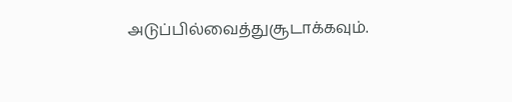அடுப்பில்வைத்துசூடாக்கவும்.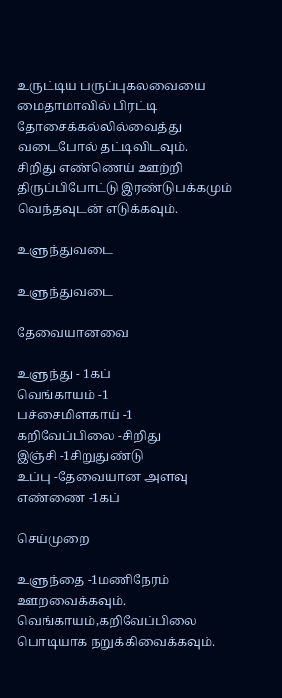உருட்டிய பருப்புகலவையை மைதாமாவில் பிரட்டி தோசைக்கல்லில்வைத்து வடைபோல் தட்டிவிடவும்.
சிறிது எண்ணெய் ஊற்றி திருப்பிபோட்டு இரண்டுபக்கமும் வெந்தவுடன் எடுக்கவும்.

உளுந்துவடை

உளுந்துவடை

தேவையானவை

உளுந்து - 1கப்
வெங்காயம் -1
பச்சைமிளகாய் -1
கறிவேப்பிலை -சிறிது
இஞ்சி -1சிறுதுண்டு
உப்பு -தேவையான அளவு
எண்ணை -1கப்

செய்முறை

உளுந்தை -1மணிநேரம் ஊறவைக்கவும்.
வெங்காயம்,கறிவேப்பிலை பொடியாக நறுக்கிவைக்கவும்.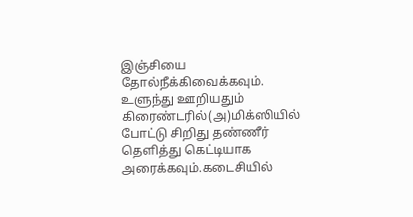இஞ்சியை தோல்நீக்கிவைக்கவும்.
உளுந்து ஊறியதும் கிரைண்டரில்(அ)மிக்ஸியில் போட்டு சிறிது தண்ணீர் தெளித்து கெட்டியாக அரைக்கவும்.கடைசியில்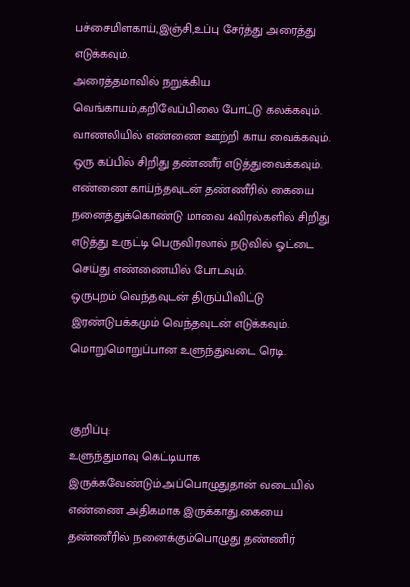பச்சைமிளகாய்,இஞ்சி,உப்பு சேர்த்து அரைத்து எடுக்கவும்.
அரைத்தமாவில் நறுக்கிய வெங்காயம்,கறிவேப்பிலை போட்டு கலக்கவும்.
வாணலியில் எண்ணை ஊற்றி காய வைக்கவும்.
ஒரு கப்பில் சிறிது தண்ணீர் எடுத்துவைக்கவும்.
எண்ணை காய்ந்தவுடன் தண்ணீரில் கையை நனைத்துக்கொண்டு மாவை 4விரல்களில் சிறிது எடுத்து உருட்டி பெருவிரலால் நடுவில் ஓட்டை செய்து எண்ணையில் போடவும்.
ஒருபுறம் வெந்தவுடன் திருப்பிவிட்டு இரண்டுபக்கமும் வெந்தவுடன் எடுக்கவும்.
மொறுமொறுப்பான உளுந்துவடை ரெடி.


குறிப்பு:
உளுந்துமாவு கெட்டியாக இருக்கவேண்டும்.அப்பொழுதுதான் வடையில் எண்ணை அதிகமாக இருக்காது.கையை தண்ணீரில் நனைக்கும்பொழுது தண்ணிர்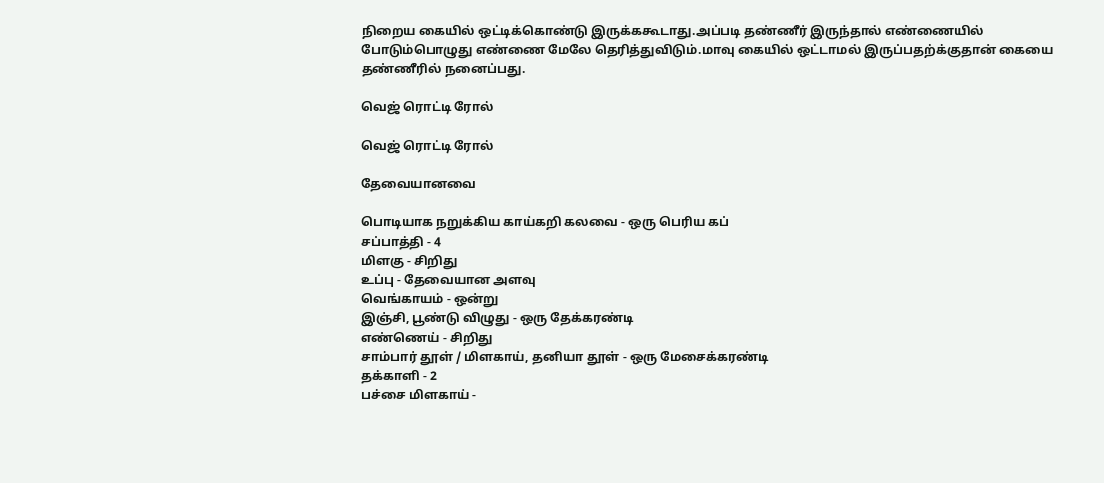நிறைய கையில் ஒட்டிக்கொண்டு இருக்ககூடாது.அப்படி தண்ணீர் இருந்தால் எண்ணையில் போடும்பொழுது எண்ணை மேலே தெரித்துவிடும்.மாவு கையில் ஒட்டாமல் இருப்பதற்க்குதான் கையை தண்ணீரில் நனைப்பது.

வெஜ் ரொட்டி ரோல்

வெஜ் ரொட்டி ரோல்

தேவையானவை

பொடியாக நறுக்கிய காய்கறி கலவை - ஒரு பெரிய கப்
சப்பாத்தி - 4
மிளகு - சிறிது
உப்பு - தேவையான அளவு
வெங்காயம் - ஒன்று
இஞ்சி, பூண்டு விழுது - ஒரு தேக்கரண்டி
எண்ணெய் - சிறிது
சாம்பார் தூள் / மிளகாய், தனியா தூள் - ஒரு மேசைக்கரண்டி
தக்காளி - 2
பச்சை மிளகாய் -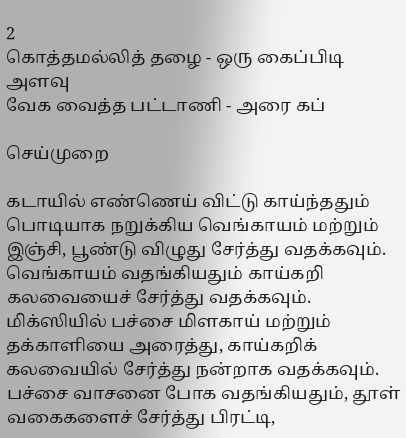2
கொத்தமல்லித் தழை - ஒரு கைப்பிடி அளவு
வேக வைத்த பட்டாணி - அரை கப்

செய்முறை

கடாயில் எண்ணெய் விட்டு காய்ந்ததும் பொடியாக நறுக்கிய வெங்காயம் மற்றும் இஞ்சி, பூண்டு விழுது சேர்த்து வதக்கவும்.
வெங்காயம் வதங்கியதும் காய்கறி கலவையைச் சேர்த்து வதக்கவும்.
மிக்ஸியில் பச்சை மிளகாய் மற்றும் தக்காளியை அரைத்து, காய்கறிக் கலவையில் சேர்த்து நன்றாக வதக்கவும்.
பச்சை வாசனை போக வதங்கியதும், தூள் வகைகளைச் சேர்த்து பிரட்டி,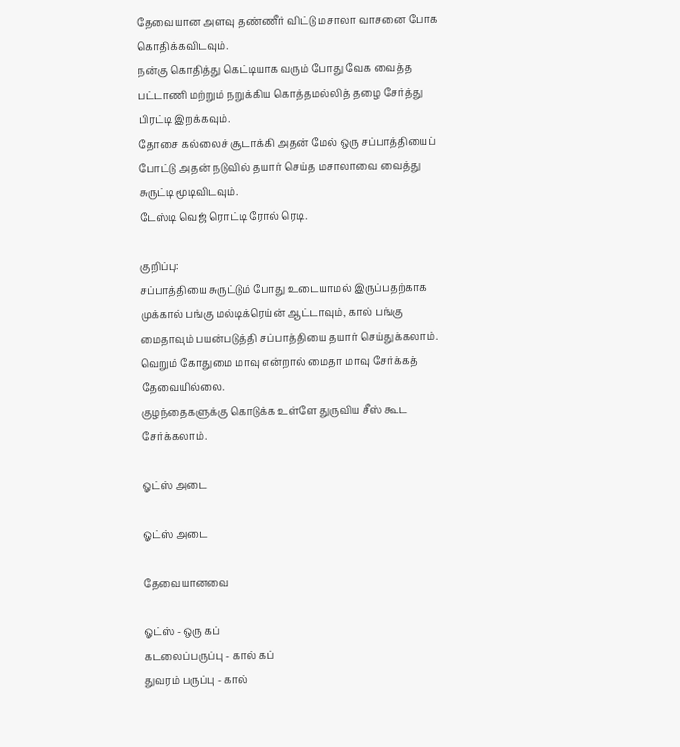தேவையான அளவு தண்ணீர் விட்டு மசாலா வாசனை போக கொதிக்கவிடவும்.
நன்கு கொதித்து கெட்டியாக வரும் போது வேக வைத்த பட்டாணி மற்றும் நறுக்கிய கொத்தமல்லித் தழை சேர்த்து பிரட்டி இறக்கவும்.
தோசை கல்லைச் சூடாக்கி அதன் மேல் ஒரு சப்பாத்தியைப் போட்டு அதன் நடுவில் தயார் செய்த மசாலாவை வைத்து சுருட்டி மூடிவிடவும்.
டேஸ்டி வெஜ் ரொட்டி ரோல் ரெடி.

குறிப்பு:
சப்பாத்தியை சுருட்டும் போது உடையாமல் இருப்பதற்காக முக்கால் பங்கு மல்டிக்ரெய்ன் ஆட்டாவும், கால் பங்கு மைதாவும் பயன்படுத்தி சப்பாத்தியை தயார் செய்துக்கலாம். வெறும் கோதுமை மாவு என்றால் மைதா மாவு சேர்க்கத் தேவையில்லை.
குழந்தைகளுக்கு கொடுக்க உள்ளே துருவிய சீஸ் கூட சேர்க்கலாம்.

ஓட்ஸ் அடை

ஓட்ஸ் அடை

தேவையானவை

ஓட்ஸ் - ஒரு கப்
கடலைப்பருப்பு - கால் கப்
துவரம் பருப்பு - கால்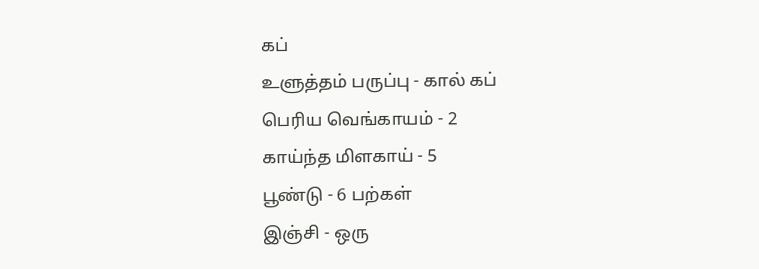கப்
உளுத்தம் பருப்பு - கால் கப்
பெரிய வெங்காயம் - 2
காய்ந்த மிளகாய் - 5
பூண்டு - 6 பற்கள்
இஞ்சி - ஒரு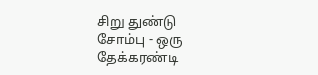சிறு துண்டு
சோம்பு - ஒரு தேக்கரண்டி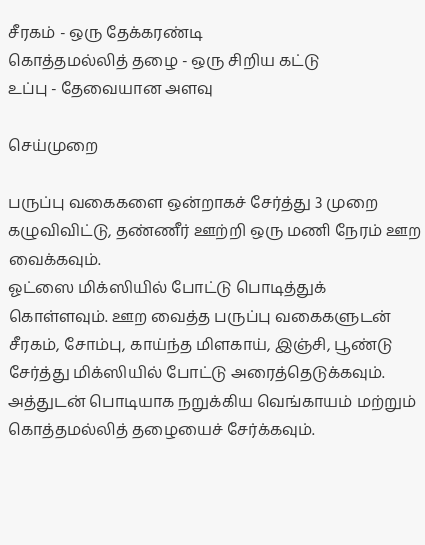சீரகம் - ஒரு தேக்கரண்டி
கொத்தமல்லித் தழை - ஒரு சிறிய கட்டு
உப்பு - தேவையான அளவு

செய்முறை

பருப்பு வகைகளை ஒன்றாகச் சேர்த்து 3 முறை கழுவிவிட்டு, தண்ணீர் ஊற்றி ஒரு மணி நேரம் ஊற வைக்கவும்.
ஓட்ஸை மிக்ஸியில் போட்டு பொடித்துக் கொள்ளவும். ஊற வைத்த பருப்பு வகைகளுடன் சீரகம், சோம்பு, காய்ந்த மிளகாய், இஞ்சி, பூண்டு சேர்த்து மிக்ஸியில் போட்டு அரைத்தெடுக்கவும். அத்துடன் பொடியாக நறுக்கிய வெங்காயம் மற்றும் கொத்தமல்லித் தழையைச் சேர்க்கவும்.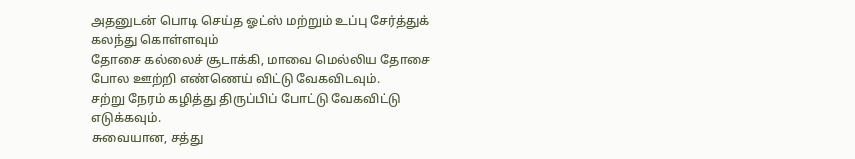அதனுடன் பொடி செய்த ஓட்ஸ் மற்றும் உப்பு சேர்த்துக் கலந்து கொள்ளவும்
தோசை கல்லைச் சூடாக்கி, மாவை மெல்லிய தோசை போல ஊற்றி எண்ணெய் விட்டு வேகவிடவும்.
சற்று நேரம் கழித்து திருப்பிப் போட்டு வேகவிட்டு எடுக்கவும்.
சுவையான, சத்து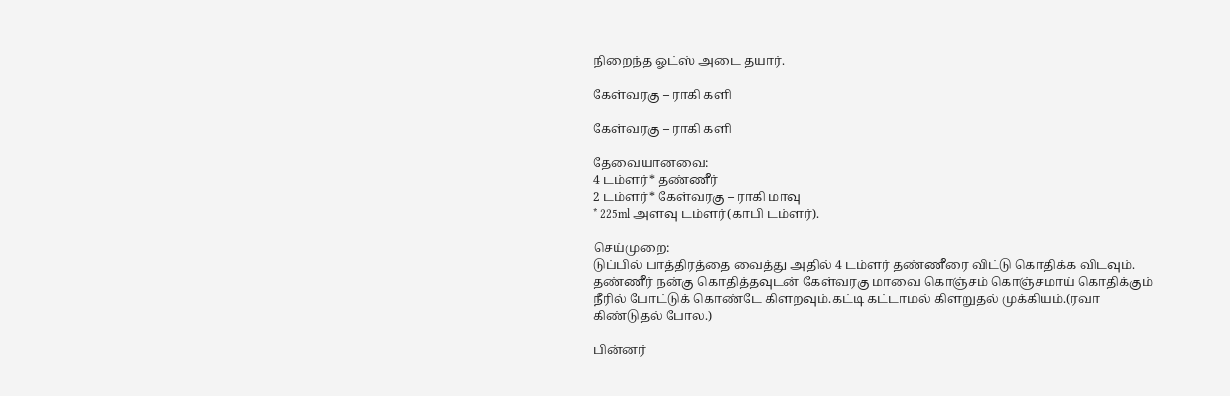நிறைந்த ஓட்ஸ் அடை தயார்.

கேள்வரகு – ராகி களி

கேள்வரகு – ராகி களி

தேவையானவை:
4 டம்ளர்* தண்ணீர்
2 டம்ளர்* கேள்வரகு – ராகி மாவு
* 225ml அளவு டம்ளர்(காபி டம்ளர்).

செய்முறை:
டுப்பில் பாத்திரத்தை வைத்து அதில் 4 டம்ளர் தண்ணீரை விட்டு கொதிக்க விடவும்.
தண்ணீர் நன்கு கொதித்தவுடன் கேள்வரகு மாவை கொஞ்சம் கொஞ்சமாய் கொதிக்கும் நீரில் போட்டுக் கொண்டே கிளறவும்.கட்டி கட்டாமல் கிளறுதல் முக்கியம்.(ரவா கிண்டுதல் போல.)

பின்னர்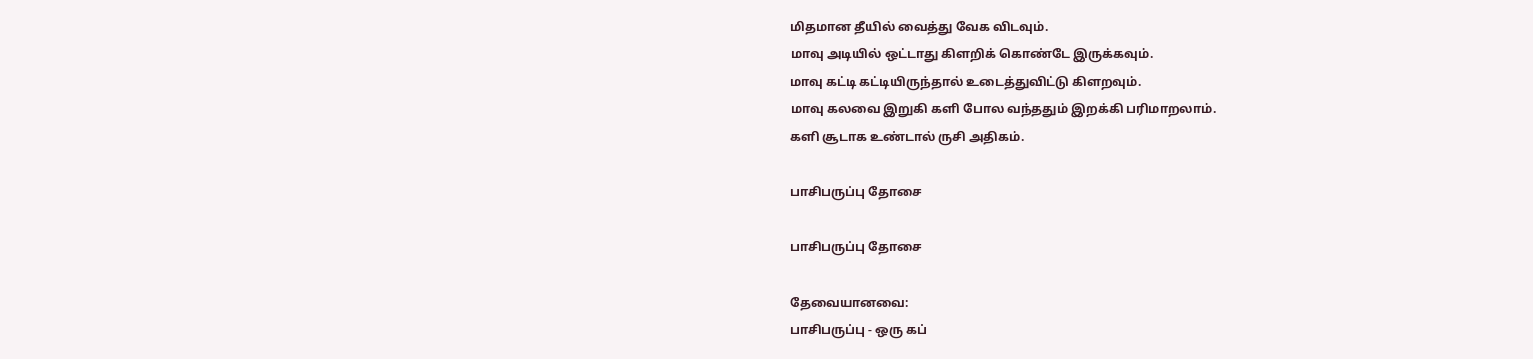மிதமான தீயில் வைத்து வேக விடவும்.
மாவு அடியில் ஒட்டாது கிளறிக் கொண்டே இருக்கவும்.
மாவு கட்டி கட்டியிருந்தால் உடைத்துவிட்டு கிளறவும்.
மாவு கலவை இறுகி களி போல வந்ததும் இறக்கி பரிமாறலாம்.
களி சூடாக உண்டால் ருசி அதிகம்.

பாசிபருப்பு தோசை

பாசிபருப்பு தோசை

தேவையானவை:
பாசிபருப்பு - ஒரு கப்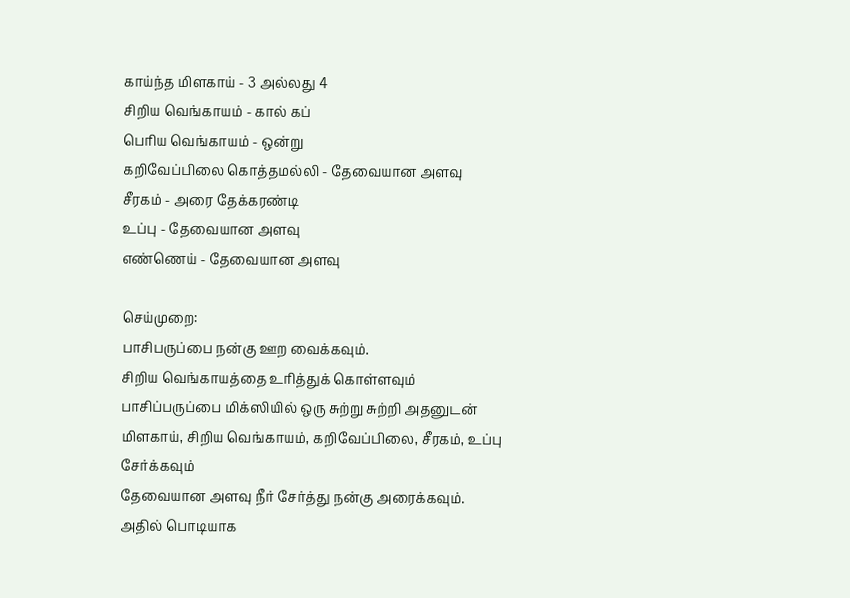காய்ந்த மிளகாய் - 3 அல்லது 4
சிறிய வெங்காயம் - கால் கப்
பெரிய வெங்காயம் - ஒன்று
கறிவேப்பிலை கொத்தமல்லி - தேவையான அளவு
சீரகம் - அரை தேக்கரண்டி
உப்பு - தேவையான அளவு
எண்ணெய் - தேவையான அளவு

செய்முறை:
பாசிபருப்பை நன்கு ஊற வைக்கவும்.
சிறிய வெங்காயத்தை உரித்துக் கொள்ளவும்
பாசிப்பருப்பை மிக்ஸியில் ஒரு சுற்று சுற்றி அதனுடன் மிளகாய், சிறிய வெங்காயம், கறிவேப்பிலை, சீரகம், உப்பு சேர்க்கவும்
தேவையான அளவு நீர் சேர்த்து நன்கு அரைக்கவும்.
அதில் பொடியாக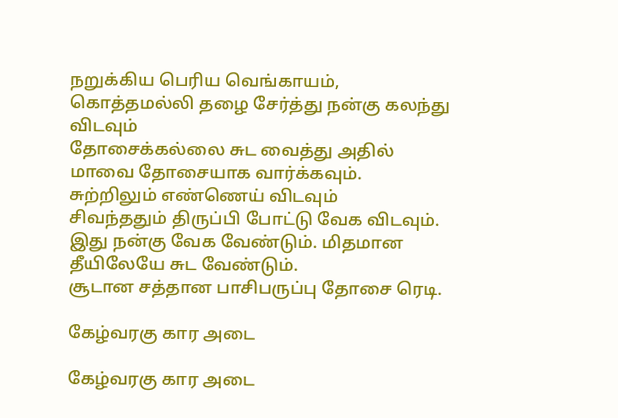நறுக்கிய பெரிய வெங்காயம், கொத்தமல்லி தழை சேர்த்து நன்கு கலந்து விடவும்
தோசைக்கல்லை சுட வைத்து அதில் மாவை தோசையாக வார்க்கவும். சுற்றிலும் எண்ணெய் விடவும்
சிவந்ததும் திருப்பி போட்டு வேக விடவும். இது நன்கு வேக வேண்டும். மிதமான தீயிலேயே சுட வேண்டும்.
சூடான சத்தான பாசிபருப்பு தோசை ரெடி.

கேழ்வரகு கார அடை

கேழ்வரகு கார அடை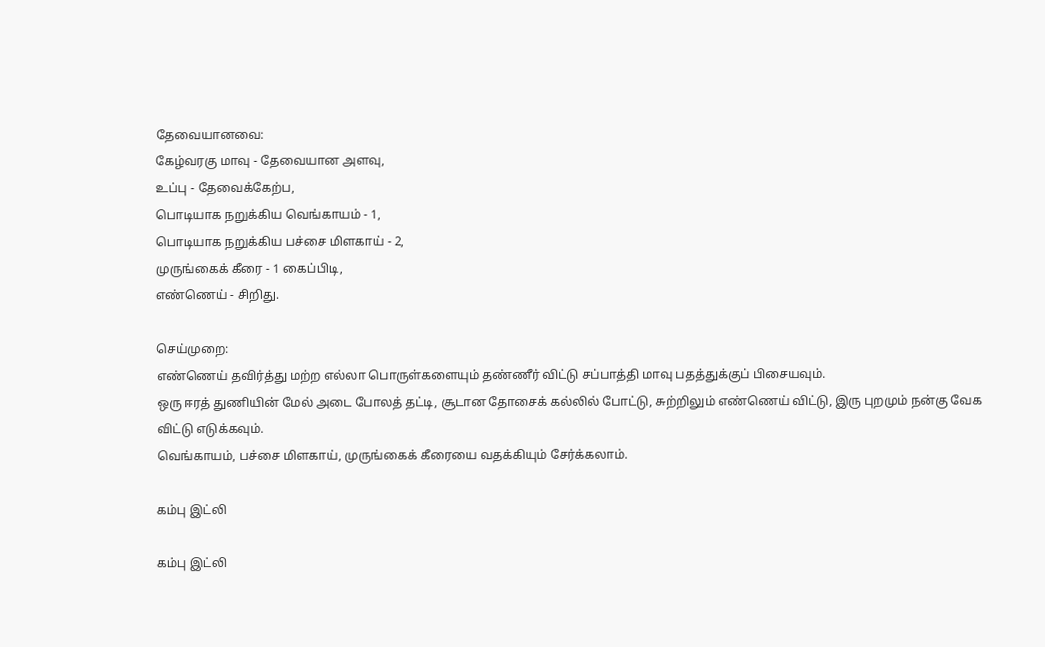தேவையானவை:
கேழ்வரகு மாவு - தேவையான அளவு,
உப்பு - தேவைக்கேற்ப,
பொடியாக நறுக்கிய வெங்காயம் - 1,
பொடியாக நறுக்கிய பச்சை மிளகாய் - 2,
முருங்கைக் கீரை - 1 கைப்பிடி,
எண்ணெய் - சிறிது.

செய்முறை:
எண்ணெய் தவிர்த்து மற்ற எல்லா பொருள்களையும் தண்ணீர் விட்டு சப்பாத்தி மாவு பதத்துக்குப் பிசையவும்.
ஒரு ஈரத் துணியின் மேல் அடை போலத் தட்டி, சூடான தோசைக் கல்லில் போட்டு, சுற்றிலும் எண்ணெய் விட்டு, இரு புறமும் நன்கு வேக விட்டு எடுக்கவும்.
வெங்காயம், பச்சை மிளகாய், முருங்கைக் கீரையை வதக்கியும் சேர்க்கலாம்.

கம்பு இட்லி

கம்பு இட்லி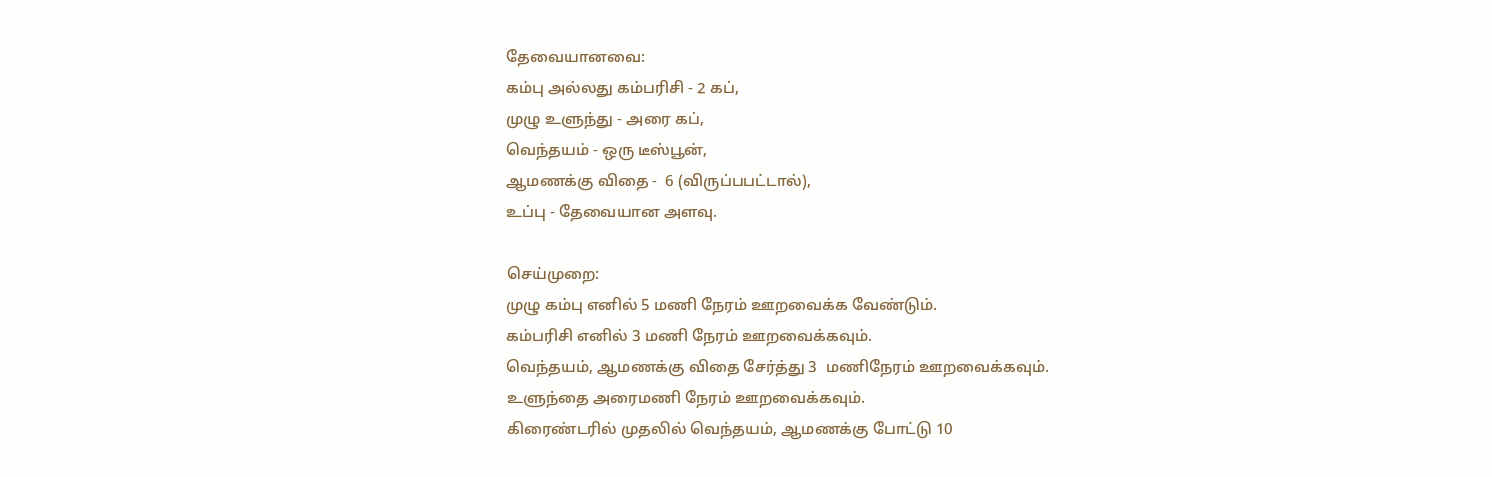தேவையானவை:
கம்பு அல்லது கம்பரிசி - 2 கப்,
முழு உளுந்து - அரை கப்,
வெந்தயம் - ஒரு டீஸ்பூன்,
ஆமணக்கு விதை -  6 (விருப்பபட்டால்),
உப்பு - தேவையான அளவு.

செய்முறை:
முழு கம்பு எனில் 5 மணி நேரம் ஊறவைக்க வேண்டும்.
கம்பரிசி எனில் 3 மணி நேரம் ஊறவைக்கவும்.
வெந்தயம், ஆமணக்கு விதை சேர்த்து 3  மணிநேரம் ஊறவைக்கவும்.
உளுந்தை அரைமணி நேரம் ஊறவைக்கவும்.
கிரைண்டரில் முதலில் வெந்தயம், ஆமணக்கு போட்டு 10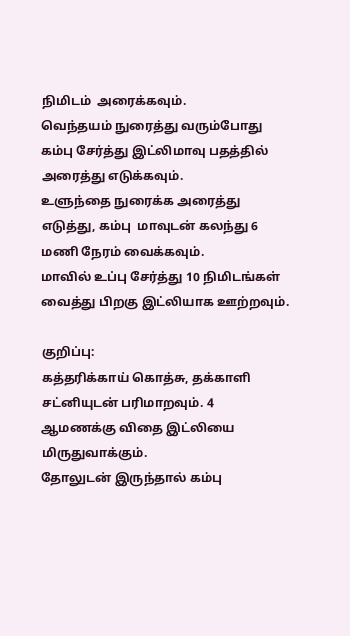நிமிடம்  அரைக்கவும்.
வெந்தயம் நுரைத்து வரும்போது கம்பு சேர்த்து இட்லிமாவு பதத்தில் அரைத்து எடுக்கவும்.
உளுந்தை நுரைக்க அரைத்து எடுத்து, கம்பு  மாவுடன் கலந்து 6 மணி நேரம் வைக்கவும்.
மாவில் உப்பு சேர்த்து 10 நிமிடங்கள் வைத்து பிறகு இட்லியாக ஊற்றவும்.

குறிப்பு:
கத்தரிக்காய் கொத்சு, தக்காளி சட்னியுடன் பரிமாறவும். 4 ஆமணக்கு விதை இட்லியை மிருதுவாக்கும்.
தோலுடன் இருந்தால் கம்பு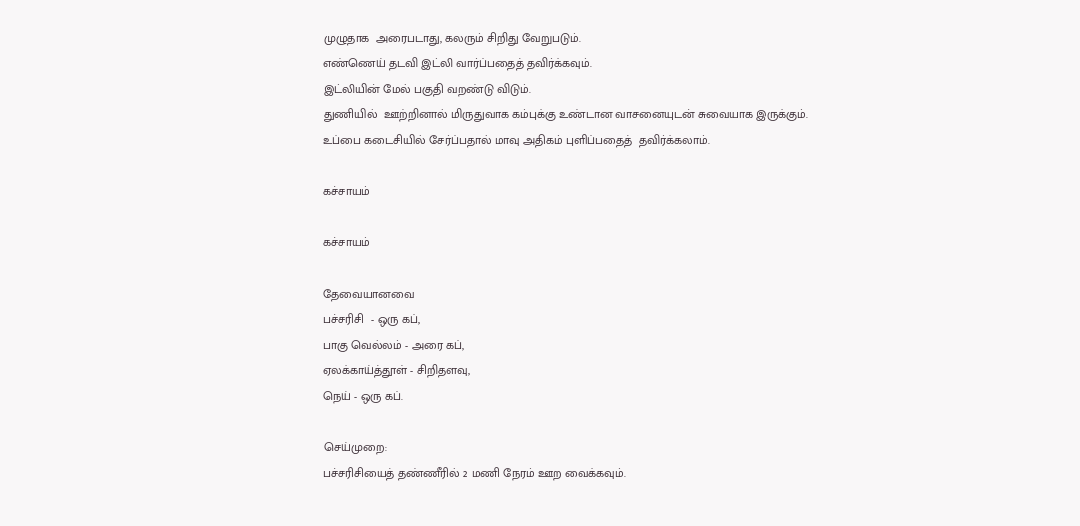முழுதாக  அரைபடாது, கலரும் சிறிது வேறுபடும்.
எண்ணெய் தடவி இட்லி வார்ப்பதைத் தவிர்க்கவும்.
இட்லியின் மேல் பகுதி வறண்டு விடும்.
துணியில்  ஊற்றினால் மிருதுவாக கம்புக்கு உண்டான வாசனையுடன் சுவையாக இருக்கும்.
உப்பை கடைசியில் சேர்ப்பதால் மாவு அதிகம் புளிப்பதைத்  தவிர்க்கலாம்.

கச்சாயம்

கச்சாயம்

தேவையானவை
பச்சரிசி  - ஒரு கப்,
பாகு வெல்லம் - அரை கப்,
ஏலக்காய்த்தூள் - சிறிதளவு,
நெய் - ஒரு கப்.

செய்முறை:
பச்சரிசியைத் தண்ணீரில் 2 மணி நேரம் ஊற வைக்கவும்.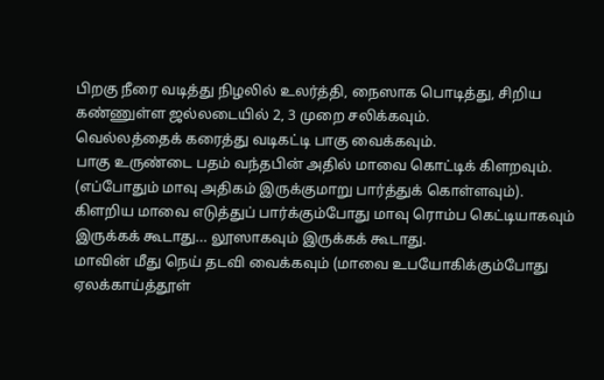பிறகு நீரை வடித்து நிழலில் உலர்த்தி, நைஸாக பொடித்து, சிறிய கண்ணுள்ள ஜல்லடையில் 2, 3 முறை சலிக்கவும்.
வெல்லத்தைக் கரைத்து வடிகட்டி பாகு வைக்கவும்.
பாகு உருண்டை பதம் வந்தபின் அதில் மாவை கொட்டிக் கிளறவும். (எப்போதும் மாவு அதிகம் இருக்குமாறு பார்த்துக் கொள்ளவும்).
கிளறிய மாவை எடுத்துப் பார்க்கும்போது மாவு ரொம்ப கெட்டியாகவும் இருக்கக் கூடாது... லூஸாகவும் இருக்கக் கூடாது.
மாவின் மீது நெய் தடவி வைக்கவும் (மாவை உபயோகிக்கும்போது ஏலக்காய்த்தூள்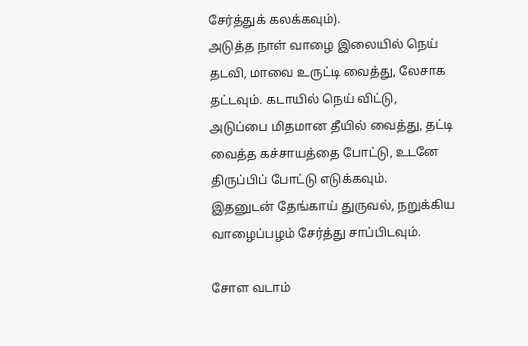சேர்த்துக் கலக்கவும்).
அடுத்த நாள் வாழை இலையில் நெய் தடவி, மாவை உருட்டி வைத்து, லேசாக தட்டவும். கடாயில் நெய் விட்டு, அடுப்பை மிதமான தீயில் வைத்து, தட்டி வைத்த கச்சாயத்தை போட்டு, உடனே திருப்பிப் போட்டு எடுக்கவும்.
இதனுடன் தேங்காய் துருவல், நறுக்கிய வாழைப்பழம் சேர்த்து சாப்பிடவும்.

சோள வடாம்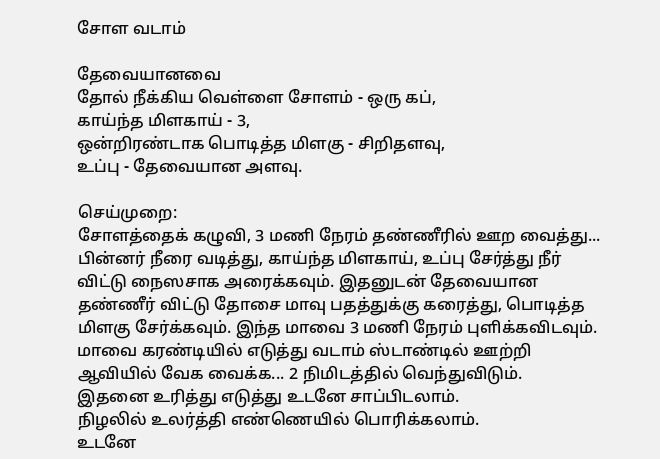சோள வடாம்

தேவையானவை
தோல் நீக்கிய வெள்ளை சோளம் - ஒரு கப்,
காய்ந்த மிளகாய் - 3,
ஒன்றிரண்டாக பொடித்த மிளகு - சிறிதளவு,
உப்பு - தேவையான அளவு.

செய்முறை:
சோளத்தைக் கழுவி, 3 மணி நேரம் தண்ணீரில் ஊற வைத்து... பின்னர் நீரை வடித்து, காய்ந்த மிளகாய், உப்பு சேர்த்து நீர் விட்டு நைஸசாக அரைக்கவும். இதனுடன் தேவையான தண்ணீர் விட்டு தோசை மாவு பதத்துக்கு கரைத்து, பொடித்த மிளகு சேர்க்கவும். இந்த மாவை 3 மணி நேரம் புளிக்கவிடவும்.
மாவை கரண்டியில் எடுத்து வடாம் ஸ்டாண்டில் ஊற்றி ஆவியில் வேக வைக்க... 2 நிமிடத்தில் வெந்துவிடும்.
இதனை உரித்து எடுத்து உடனே சாப்பிடலாம்.
நிழலில் உலர்த்தி எண்ணெயில் பொரிக்கலாம்.
உடனே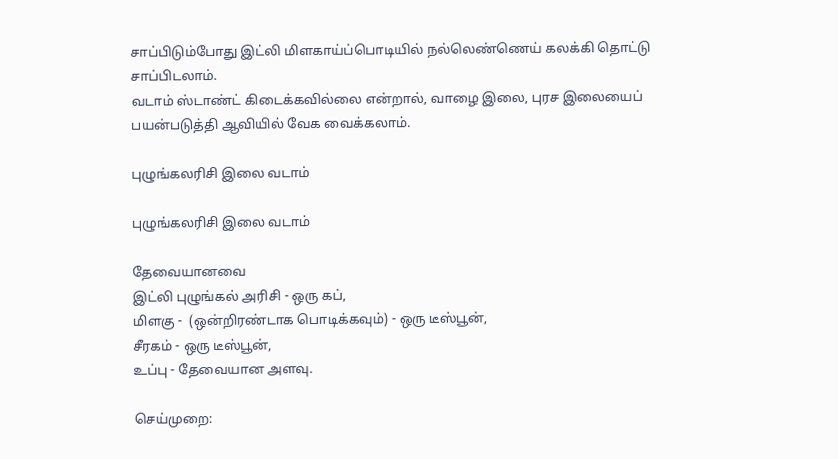சாப்பிடும்போது இட்லி மிளகாய்ப்பொடியில் நல்லெண்ணெய் கலக்கி தொட்டு சாப்பிடலாம்.
வடாம் ஸ்டாண்ட் கிடைக்கவில்லை என்றால், வாழை இலை, புரச இலையைப் பயன்படுத்தி ஆவியில் வேக வைக்கலாம்.

புழுங்கலரிசி இலை வடாம்

புழுங்கலரிசி இலை வடாம்

தேவையானவை
இட்லி புழுங்கல் அரிசி - ஒரு கப்,
மிளகு -  (ஒன்றிரண்டாக பொடிக்கவும்) - ஒரு டீஸ்பூன்,
சீரகம் - ஒரு டீஸ்பூன்,
உப்பு - தேவையான அளவு.

செய்முறை: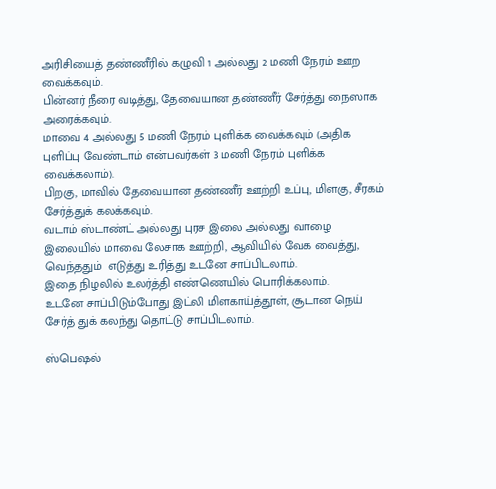அரிசியைத் தண்ணீரில் கழுவி 1 அல்லது 2 மணி நேரம் ஊற வைக்கவும்.
பின்னர் நீரை வடித்து, தேவையான தண்ணீர் சேர்த்து நைஸாக அரைக்கவும்.
மாவை 4 அல்லது 5 மணி நேரம் புளிக்க வைக்கவும் (அதிக புளிப்பு வேண்டாம் என்பவர்கள் 3 மணி நேரம் புளிக்க வைக்கலாம்).
பிறகு, மாவில் தேவையான தண்ணீர் ஊற்றி உப்பு, மிளகு, சீரகம் சேர்த்துக் கலக்கவும்.
வடாம் ஸ்டாண்ட் அல்லது புரச இலை அல்லது வாழை இலையில் மாவை லேசாக ஊற்றி, ஆவியில் வேக வைத்து, வெந்ததும்  எடுத்து உரித்து உடனே சாப்பிடலாம்.
இதை நிழலில் உலர்த்தி எண்ணெயில் பொரிக்கலாம்.
உடனே சாப்பிடும்போது இட்லி மிளகாய்த்தூள், சூடான நெய் சேர்த் துக் கலந்து தொட்டு சாப்பிடலாம்.

ஸ்பெஷல்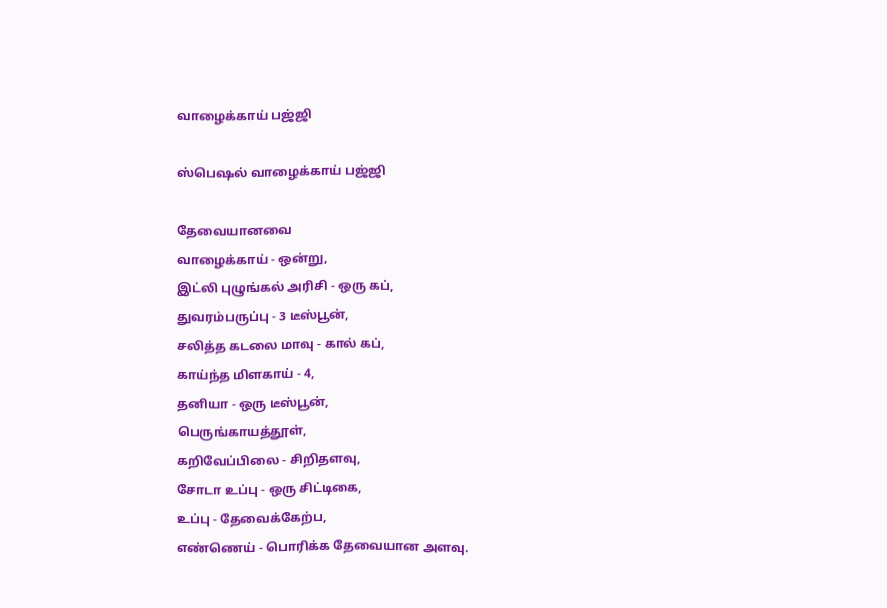வாழைக்காய் பஜ்ஜி

ஸ்பெஷல் வாழைக்காய் பஜ்ஜி

தேவையானவை
வாழைக்காய் - ஒன்று,
இட்லி புழுங்கல் அரிசி - ஒரு கப்,
துவரம்பருப்பு - 3 டீஸ்பூன்,
சலித்த கடலை மாவு - கால் கப்,
காய்ந்த மிளகாய் - 4,
தனியா - ஒரு டீஸ்பூன்,
பெருங்காயத்தூள்,
கறிவேப்பிலை - சிறிதளவு,
சோடா உப்பு - ஒரு சிட்டிகை,
உப்பு - தேவைக்கேற்ப,
எண்ணெய் - பொரிக்க தேவையான அளவு.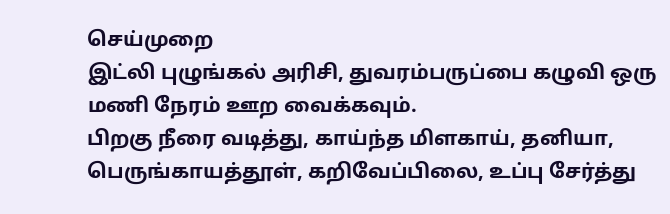செய்முறை
இட்லி புழுங்கல் அரிசி, துவரம்பருப்பை கழுவி ஒரு மணி நேரம் ஊற வைக்கவும்.
பிறகு நீரை வடித்து, காய்ந்த மிளகாய், தனியா, பெருங்காயத்தூள், கறிவேப்பிலை, உப்பு சேர்த்து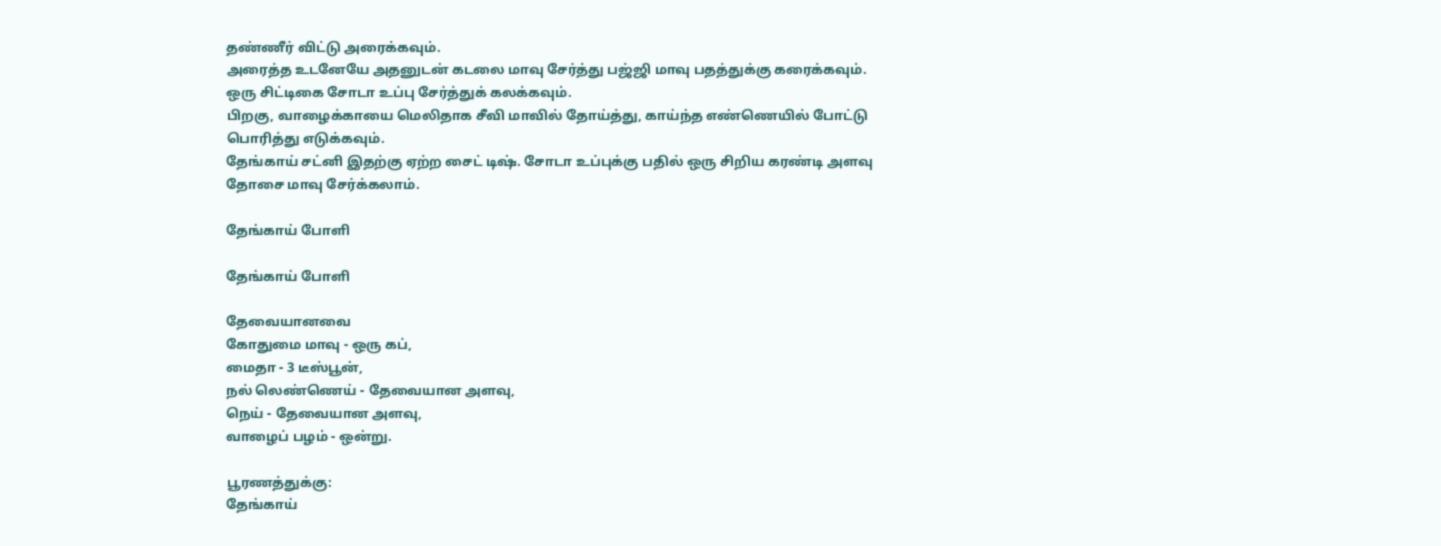தண்ணீர் விட்டு அரைக்கவும்.
அரைத்த உடனேயே அதனுடன் கடலை மாவு சேர்த்து பஜ்ஜி மாவு பதத்துக்கு கரைக்கவும்.
ஒரு சிட்டிகை சோடா உப்பு சேர்த்துக் கலக்கவும்.
பிறகு, வாழைக்காயை மெலிதாக சீவி மாவில் தோய்த்து, காய்ந்த எண்ணெயில் போட்டு பொரித்து எடுக்கவும்.
தேங்காய் சட்னி இதற்கு ஏற்ற சைட் டிஷ். சோடா உப்புக்கு பதில் ஒரு சிறிய கரண்டி அளவு தோசை மாவு சேர்க்கலாம்.

தேங்காய் போளி

தேங்காய் போளி

தேவையானவை
கோதுமை மாவு - ஒரு கப்,
மைதா - 3 டீஸ்பூன்,
நல் லெண்ணெய் - தேவையான அளவு,
நெய் - தேவையான அளவு,
வாழைப் பழம் - ஒன்று.

பூரணத்துக்கு:
தேங்காய்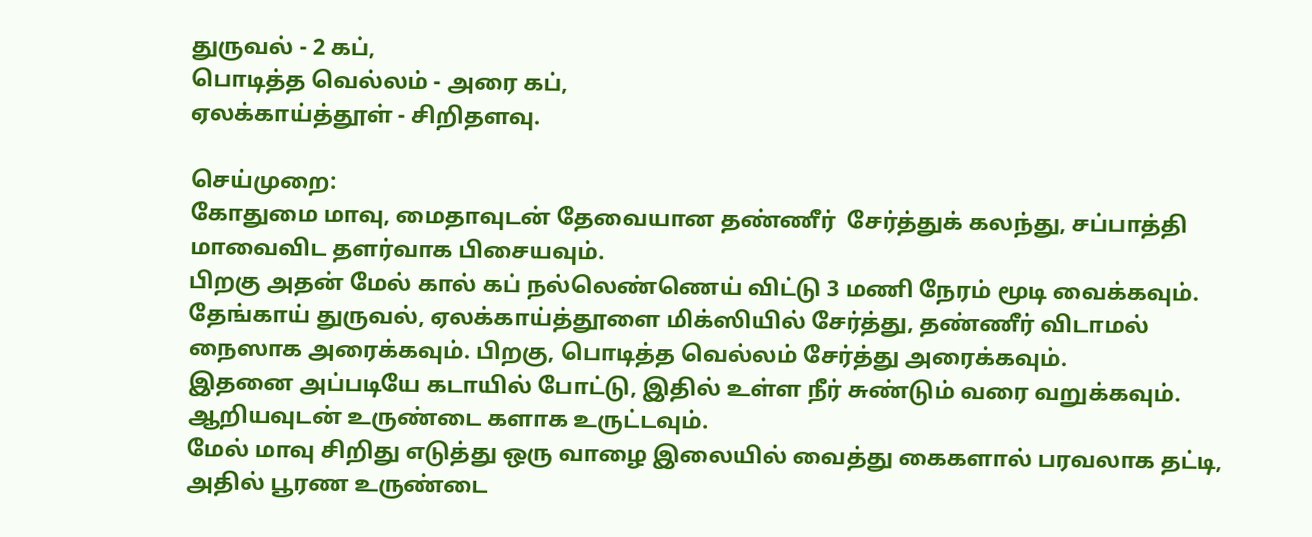துருவல் - 2 கப்,
பொடித்த வெல்லம் - அரை கப்,
ஏலக்காய்த்தூள் - சிறிதளவு.

செய்முறை:
கோதுமை மாவு, மைதாவுடன் தேவையான தண்ணீர்  சேர்த்துக் கலந்து, சப்பாத்தி மாவைவிட தளர்வாக பிசையவும்.
பிறகு அதன் மேல் கால் கப் நல்லெண்ணெய் விட்டு 3 மணி நேரம் மூடி வைக்கவும்.
தேங்காய் துருவல், ஏலக்காய்த்தூளை மிக்ஸியில் சேர்த்து, தண்ணீர் விடாமல் நைஸாக அரைக்கவும். பிறகு, பொடித்த வெல்லம் சேர்த்து அரைக்கவும்.
இதனை அப்படியே கடாயில் போட்டு, இதில் உள்ள நீர் சுண்டும் வரை வறுக்கவும்.
ஆறியவுடன் உருண்டை களாக உருட்டவும்.
மேல் மாவு சிறிது எடுத்து ஒரு வாழை இலையில் வைத்து கைகளால் பரவலாக தட்டி, அதில் பூரண உருண்டை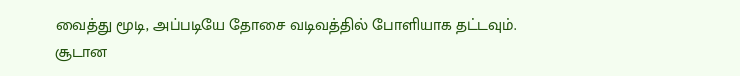வைத்து மூடி, அப்படியே தோசை வடிவத்தில் போளியாக தட்டவும்.
சூடான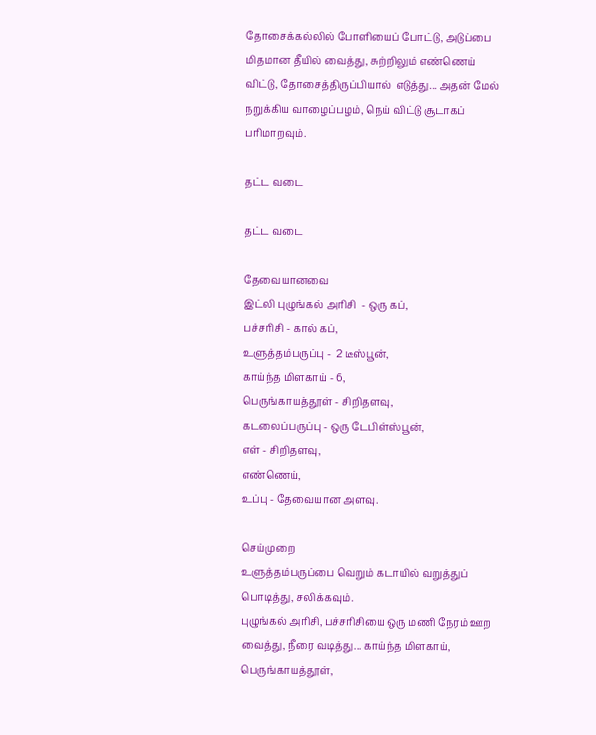தோசைக்கல்லில் போளியைப் போட்டு, அடுப்பை மிதமான தீயில் வைத்து, சுற்றிலும் எண்ணெய் விட்டு, தோசைத்திருப்பியால்  எடுத்து... அதன் மேல் நறுக்கிய வாழைப்பழம், நெய் விட்டு சூடாகப் பரிமாறவும்.

தட்ட வடை

தட்ட வடை

தேவையானவை
இட்லி புழுங்கல் அரிசி  - ஒரு கப்,
பச்சரிசி - கால் கப்,
உளுத்தம்பருப்பு -  2 டீஸ்பூன்,
காய்ந்த மிளகாய் - 6,
பெருங்காயத்தூள் - சிறிதளவு,
கடலைப்பருப்பு - ஒரு டேபிள்ஸ்பூன்,
எள் - சிறிதளவு,
எண்ணெய்,
உப்பு - தேவையான அளவு.

செய்முறை
உளுத்தம்பருப்பை வெறும் கடாயில் வறுத்துப் பொடித்து, சலிக்கவும்.
புழுங்கல் அரிசி, பச்சரிசியை ஒரு மணி நேரம் ஊற வைத்து, நீரை வடித்து... காய்ந்த மிளகாய், பெருங்காயத்தூள்,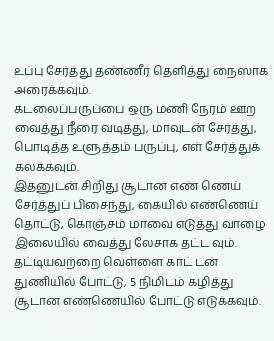உப்பு சேர்த்து தண்ணீர் தெளித்து நைஸாக அரைக்கவும்.
கடலைப்பருப்பை ஒரு மணி நேரம் ஊற வைத்து நீரை வடித்து, மாவுடன் சேர்த்து, பொடித்த உளுத்தம் பருப்பு, எள் சேர்த்துக் கலக்கவும்.
இதனுடன் சிறிது சூடான எண் ணெய் சேர்த்துப் பிசைந்து, கையில் எண்ணெய் தொட்டு, கொஞ்சம் மாவை எடுத்து வாழை இலையில் வைத்து லேசாக தட்ட வும்.
தட்டியவற்றை வெள்ளை காட் டன் துணியில் போட்டு, 5 நிமிடம் கழித்து சூடான எண்ணெயில் போட்டு எடுக்கவும்.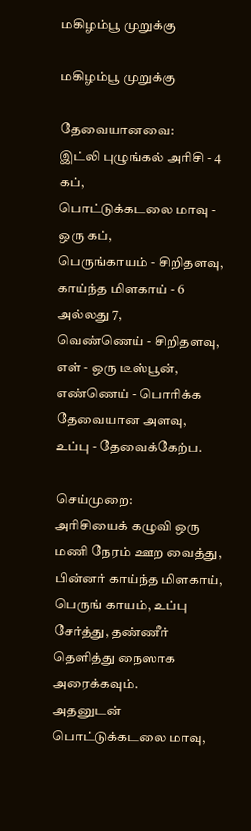மகிழம்பூ முறுக்கு

மகிழம்பூ முறுக்கு

தேவையானவை:
இட்லி புழுங்கல் அரிசி - 4 கப்,
பொட்டுக்கடலை மாவு - ஒரு கப்,
பெருங்காயம் - சிறிதளவு,
காய்ந்த மிளகாய் - 6 அல்லது 7,
வெண்ணெய் - சிறிதளவு,
எள் - ஒரு டீஸ்பூன்,
எண்ணெய் - பொரிக்க தேவையான அளவு,
உப்பு - தேவைக்கேற்ப.

செய்முறை:
அரிசியைக் கழுவி ஒரு மணி நேரம் ஊற வைத்து, பின்னர் காய்ந்த மிளகாய், பெருங் காயம், உப்பு சேர்த்து, தண்ணீர் தெளித்து நைஸாக அரைக்கவும்.
அதனுடன் பொட்டுக்கடலை மாவு,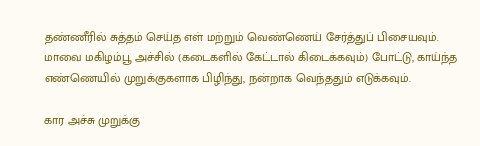தண்ணீரில் சுத்தம் செய்த எள் மற்றும் வெண்ணெய் சேர்த்துப் பிசையவும்.
மாவை மகிழம்பூ அச்சில் (கடைகளில் கேட்டால் கிடைக்கவும்) போட்டு, காய்ந்த எண்ணெயில் முறுக்குகளாக பிழிந்து, நன்றாக வெந்ததும் எடுக்கவும்.

கார அச்சு முறுக்கு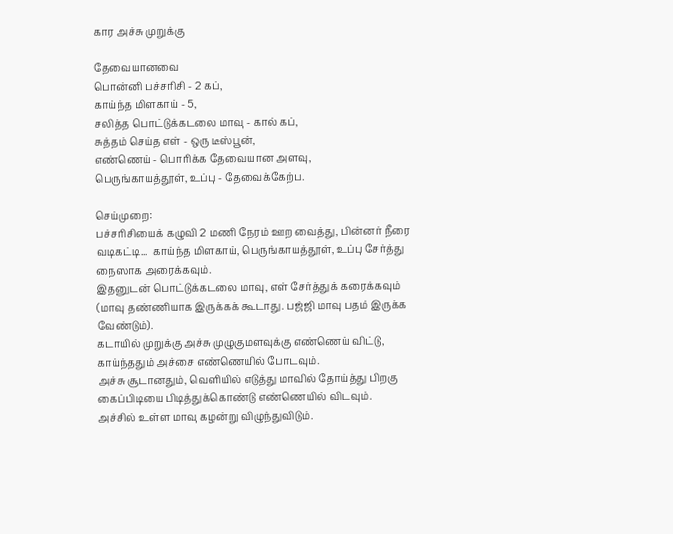கார அச்சு முறுக்கு

தேவையானவை
பொன்னி பச்சரிசி - 2 கப்,
காய்ந்த மிளகாய் - 5,
சலித்த பொட்டுக்கடலை மாவு - கால் கப்,
சுத்தம் செய்த எள் - ஒரு டீஸ்பூன்,
எண்ணெய் - பொரிக்க தேவையான அளவு,
பெருங்காயத்தூள், உப்பு - தேவைக்கேற்ப.

செய்முறை:
பச்சரிசியைக் கழுவி 2 மணி நேரம் ஊற வைத்து, பின்னர் நீரை வடிகட்டி...  காய்ந்த மிளகாய், பெருங்காயத்தூள், உப்பு சேர்த்து நைஸாக அரைக்கவும்.
இதனுடன் பொட்டுக்கடலை மாவு, எள் சேர்த்துக் கரைக்கவும் (மாவு தண்ணியாக இருக்கக் கூடாது. பஜ்ஜி மாவு பதம் இருக்க வேண்டும்).
கடாயில் முறுக்கு அச்சு முழுகுமளவுக்கு எண்ணெய் விட்டு, காய்ந்ததும் அச்சை எண்ணெயில் போடவும்.
அச்சு சூடானதும், வெளியில் எடுத்து மாவில் தோய்த்து பிறகு கைப்பிடியை பிடித்துக்கொண்டு எண்ணெயில் விடவும்.
அச்சில் உள்ள மாவு கழன்று விழுந்துவிடும்.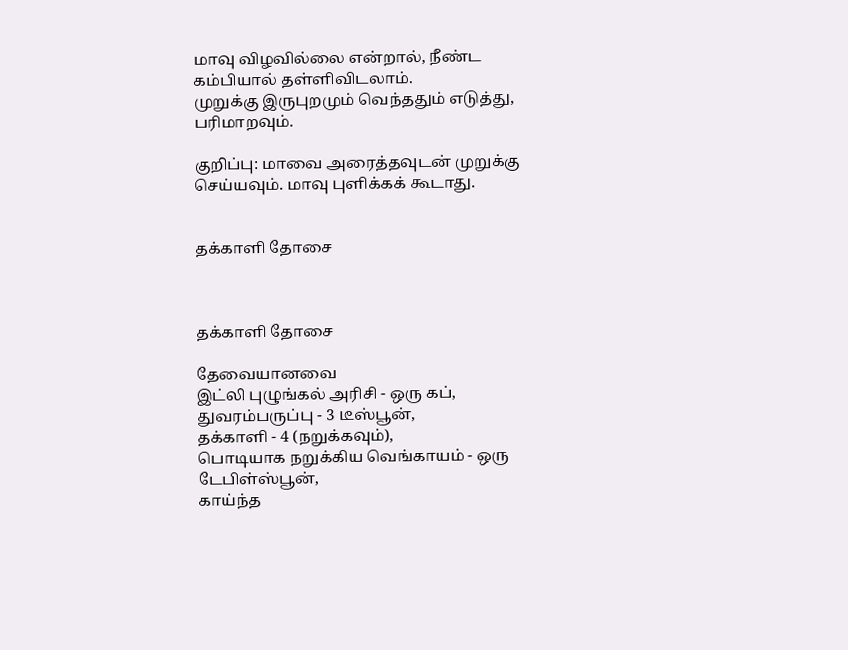மாவு விழவில்லை என்றால், நீண்ட கம்பியால் தள்ளிவிடலாம்.
முறுக்கு இருபுறமும் வெந்ததும் எடுத்து, பரிமாறவும்.

குறிப்பு: மாவை அரைத்தவுடன் முறுக்கு செய்யவும். மாவு புளிக்கக் கூடாது.


தக்காளி தோசை



தக்காளி தோசை

தேவையானவை
இட்லி புழுங்கல் அரிசி - ஒரு கப்,
துவரம்பருப்பு - 3 டீஸ்பூன்,
தக்காளி - 4 (நறுக்கவும்),
பொடியாக நறுக்கிய வெங்காயம் - ஒரு டேபிள்ஸ்பூன்,
காய்ந்த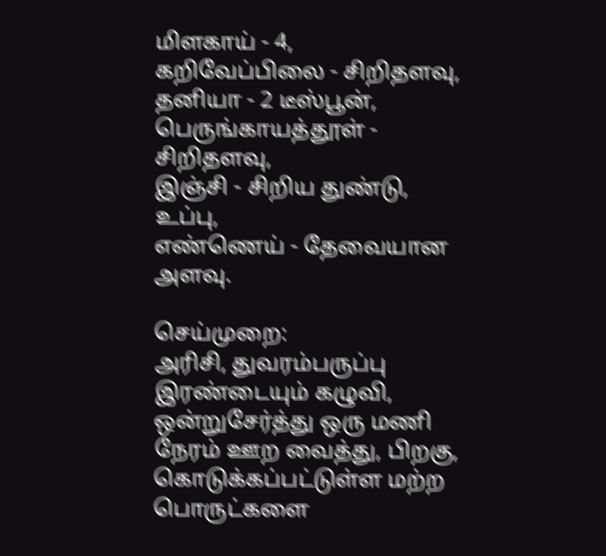மிளகாய் - 4,
கறிவேப்பிலை - சிறிதளவு,
தனியா - 2 டீஸ்பூன்,
பெருங்காயத்தூள் - சிறிதளவு,
இஞ்சி - சிறிய துண்டு,
உப்பு,
எண்ணெய் - தேவையான அளவு.

செய்முறை:
அரிசி, துவரம்பருப்பு இரண்டையும் கழுவி, ஒன்றுசேர்த்து ஒரு மணி நேரம் ஊற வைத்து, பிறகு, கொடுக்கப்பட்டுள்ள மற்ற பொருட்களை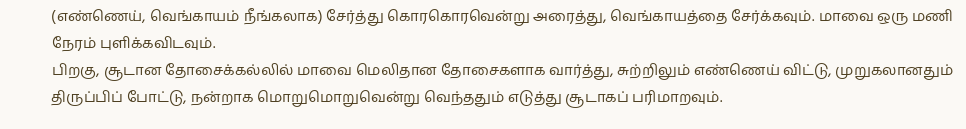(எண்ணெய், வெங்காயம் நீங்கலாக) சேர்த்து கொரகொரவென்று அரைத்து, வெங்காயத்தை சேர்க்கவும். மாவை ஒரு மணி நேரம் புளிக்கவிடவும்.
பிறகு, சூடான தோசைக்கல்லில் மாவை மெலிதான தோசைகளாக வார்த்து, சுற்றிலும் எண்ணெய் விட்டு, முறுகலானதும் திருப்பிப் போட்டு, நன்றாக மொறுமொறுவென்று வெந்ததும் எடுத்து சூடாகப் பரிமாறவும்.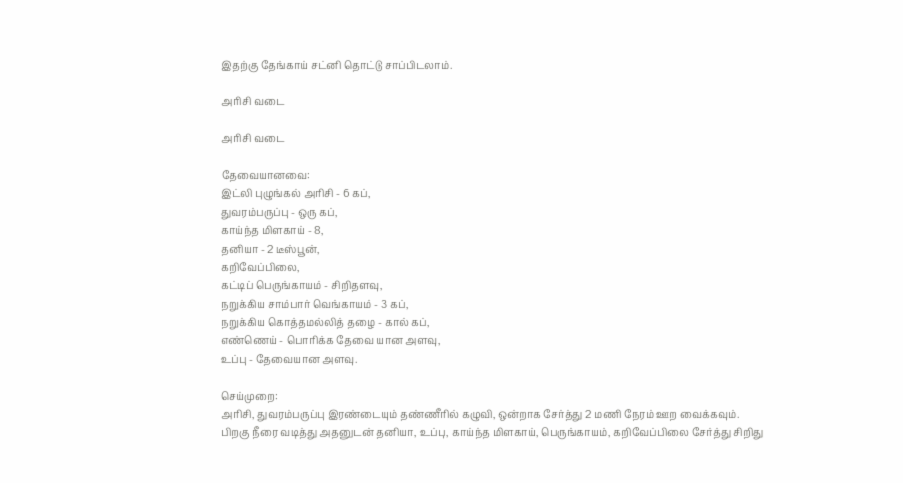இதற்கு தேங்காய் சட்னி தொட்டு சாப்பிடலாம்.

அரிசி வடை

அரிசி வடை

தேவையானவை:
இட்லி புழுங்கல் அரிசி - 6 கப்,
துவரம்பருப்பு - ஒரு கப்,
காய்ந்த மிளகாய் - 8,
தனியா - 2 டீஸ்பூன்,
கறிவேப்பிலை,
கட்டிப் பெருங்காயம் - சிறிதளவு,
நறுக்கிய சாம்பார் வெங்காயம் - 3 கப்,
நறுக்கிய கொத்தமல்லித் தழை - கால் கப்,
எண்ணெய் - பொரிக்க தேவை யான அளவு,
உப்பு - தேவையான அளவு.

செய்முறை:
அரிசி, துவரம்பருப்பு இரண்டையும் தண்ணீரில் கழுவி, ஒன்றாக சேர்த்து 2 மணி நேரம் ஊற வைக்கவும்.
பிறகு நீரை வடித்து அதனுடன் தனியா, உப்பு, காய்ந்த மிளகாய், பெருங்காயம், கறிவேப்பிலை சேர்த்து சிறிது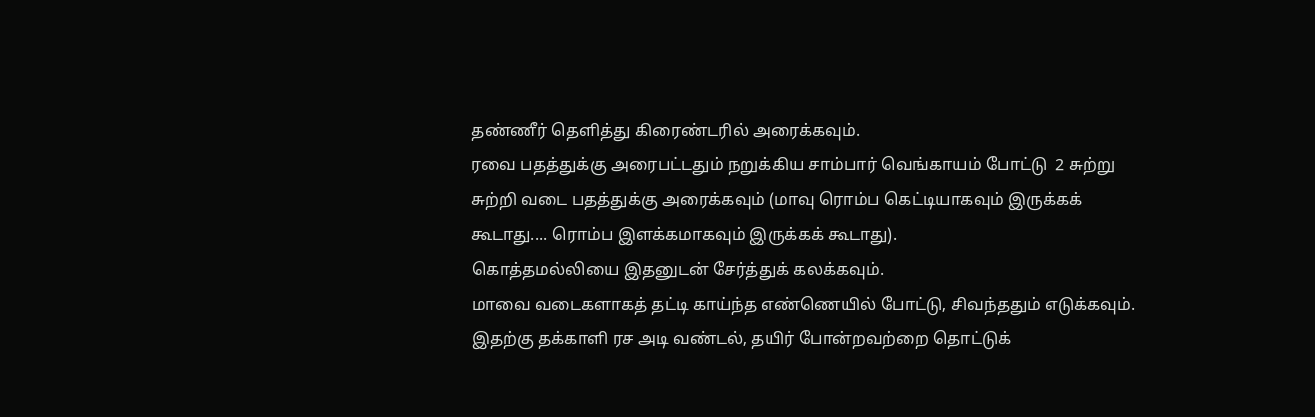தண்ணீர் தெளித்து கிரைண்டரில் அரைக்கவும்.
ரவை பதத்துக்கு அரைபட்டதும் நறுக்கிய சாம்பார் வெங்காயம் போட்டு  2 சுற்று சுற்றி வடை பதத்துக்கு அரைக்கவும் (மாவு ரொம்ப கெட்டியாகவும் இருக்கக் கூடாது.... ரொம்ப இளக்கமாகவும் இருக்கக் கூடாது).
கொத்தமல்லியை இதனுடன் சேர்த்துக் கலக்கவும்.
மாவை வடைகளாகத் தட்டி காய்ந்த எண்ணெயில் போட்டு, சிவந்ததும் எடுக்கவும்.
இதற்கு தக்காளி ரச அடி வண்டல், தயிர் போன்றவற்றை தொட்டுக்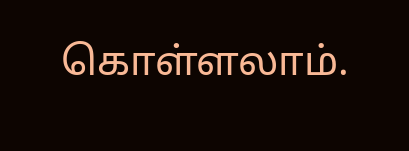கொள்ளலாம்.